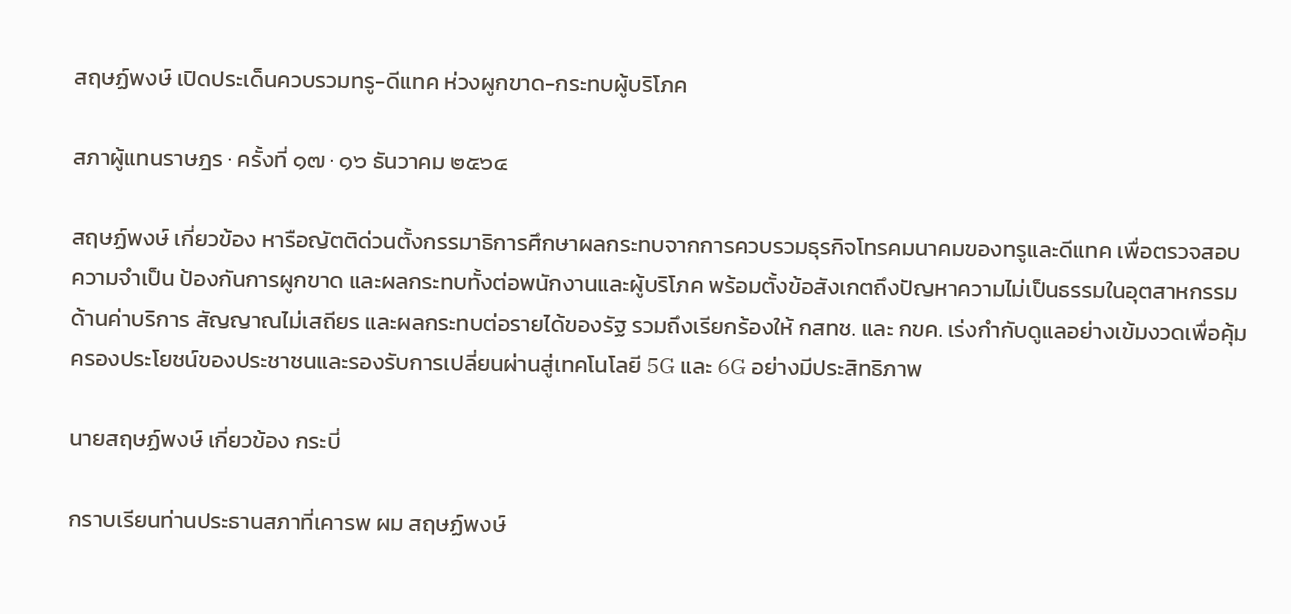สฤษฏ์พงษ์ เปิดประเด็นควบรวมทรู-ดีแทค ห่วงผูกขาด-กระทบผู้บริโภค

สภาผู้แทนราษฎร · ครั้งที่ ๑๗ · ๑๖ ธันวาคม ๒๕๖๔

สฤษฏ์พงษ์ เกี่ยวข้อง หารือญัตติด่วนตั้งกรรมาธิการศึกษาผลกระทบจากการควบรวมธุรกิจโทรคมนาคมของทรูและดีแทค เพื่อตรวจสอบความจำเป็น ป้องกันการผูกขาด และผลกระทบทั้งต่อพนักงานและผู้บริโภค พร้อมตั้งข้อสังเกตถึงปัญหาความไม่เป็นธรรมในอุตสาหกรรมด้านค่าบริการ สัญญาณไม่เสถียร และผลกระทบต่อรายได้ของรัฐ รวมถึงเรียกร้องให้ กสทช. และ กขค. เร่งกำกับดูแลอย่างเข้มงวดเพื่อคุ้มครองประโยชน์ของประชาชนและรองรับการเปลี่ยนผ่านสู่เทคโนโลยี 5G และ 6G อย่างมีประสิทธิภาพ

นายสฤษฏ์พงษ์ เกี่ยวข้อง กระบี่

กราบเรียนท่านประธานสภาที่เคารพ ผม สฤษฏ์พงษ์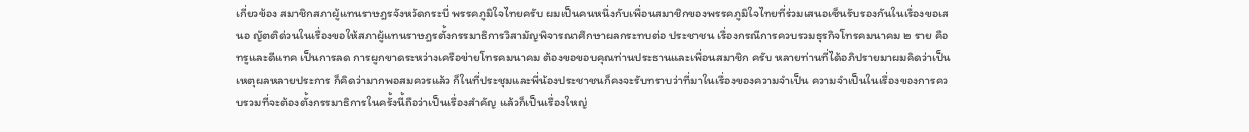เกี่ยวข้อง สมาชิกสภาผู้แทนราษฎรจังหวัดกระบี่ พรรคภูมิใจไทยครับ ผมเป็นคนหนึ่งกับเพื่อนสมาชิกของพรรคภูมิใจไทยที่ร่วมเสนอเซ็นรับรองกันในเรื่องขอเสนอ ญัตติด่วนในเรื่องขอให้สภาผู้แทนราษฎรตั้งกรรมาธิการวิสามัญพิจารณาศึกษาผลกระทบต่อ ประชาชน เรื่องกรณีการควบรวมธุรกิจโทรคมนาคม ๒ ราย คือ ทรูและดีแทค เป็นการลด การผูกขาดระหว่างเครือข่ายโทรคมนาคม ต้องขอขอบคุณท่านประธานและเพื่อนสมาชิก ครับ หลายท่านที่ได้อภิปรายมาผมคิดว่าเป็นเหตุผลหลายประการ ก็คิดว่ามากพอสมควรแล้ว ก็ในที่ประชุมและพี่น้องประชาชนก็คงจะรับทราบว่าที่มาในเรื่องของความจำเป็น ความจำเป็นในเรื่องของการควบรวมที่จะต้องตั้งกรรมาธิการในครั้งนี้ถือว่าเป็นเรื่องสำคัญ แล้วก็เป็นเรื่องใหญ่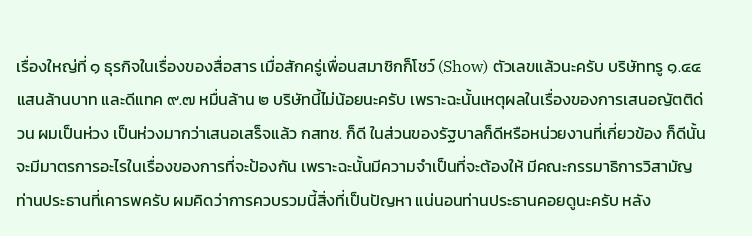เรื่องใหญ่ที่ ๑ ธุรกิจในเรื่องของสื่อสาร เมื่อสักครู่เพื่อนสมาชิกก็โชว์ (Show) ตัวเลขแล้วนะครับ บริษัททรู ๑.๔๔ แสนล้านบาท และดีแทค ๙.๗ หมื่นล้าน ๒ บริษัทนี้ไม่น้อยนะครับ เพราะฉะนั้นเหตุผลในเรื่องของการเสนอญัตติด่วน ผมเป็นห่วง เป็นห่วงมากว่าเสนอเสร็จแล้ว กสทช. ก็ดี ในส่วนของรัฐบาลก็ดีหรือหน่วยงานที่เกี่ยวข้อง ก็ดีนั้นจะมีมาตรการอะไรในเรื่องของการที่จะป้องกัน เพราะฉะนั้นมีความจำเป็นที่จะต้องให้ มีคณะกรรมาธิการวิสามัญ ท่านประธานที่เคารพครับ ผมคิดว่าการควบรวมนี้สิ่งที่เป็นปัญหา แน่นอนท่านประธานคอยดูนะครับ หลัง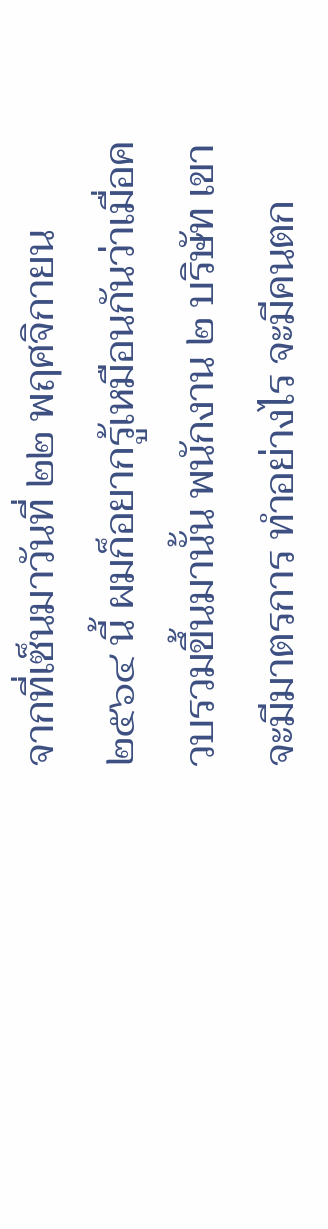จากที่เซ็นมาวันที่ ๒๒ พฤศจิกายน ๒๕๖๔ นี้ ผมก็อยากรู้เหมือนกันว่าเมื่อควบรวมขึ้นมานั้น พนักงาน ๒ บริษัท เขาจะมีมาตรการ ทำอย่างไร จะมีคนตก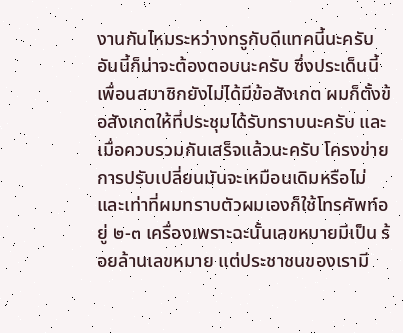งานกันไหมระหว่างทรูกับดีแทคนี้นะครับ อันนี้ก็น่าจะต้องตอบนะครับ ซึ่งประเด็นนี้เพื่อนสมาชิกยังไม่ได้มีข้อสังเกต ผมก็ตั้งข้อสังเกตให้ที่ประชุมได้รับทราบนะครับ และเมื่อควบรวมกันเสร็จแล้วนะครับ โครงข่ายการปรับเปลี่ยนมันจะเหมือนเดิมหรือไม่ และเท่าที่ผมทราบตัวผมเองก็ใช้โทรศัพท์อยู่ ๒-๓ เครื่องเพราะฉะนั้นเลขหมายมีเป็น ร้อยล้านเลขหมาย แต่ประชาชนของเรามี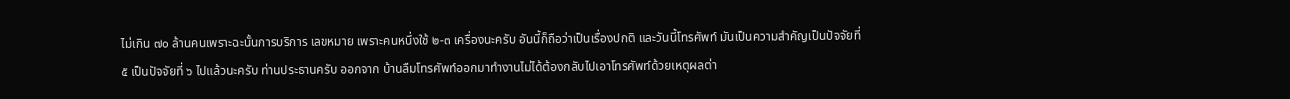ไม่เกิน ๗๐ ล้านคนเพราะฉะนั้นการบริการ เลขหมาย เพราะคนหนึ่งใช้ ๒-๓ เครื่องนะครับ อันนี้ก็ถือว่าเป็นเรื่องปกติ และวันนี้โทรศัพท์ มันเป็นความสำคัญเป็นปัจจัยที่ ๕ เป็นปัจจัยที่ ๖ ไปแล้วนะครับ ท่านประธานครับ ออกจาก บ้านลืมโทรศัพท์ออกมาทำงานไม่ได้ต้องกลับไปเอาโทรศัพท์ด้วยเหตุผลต่า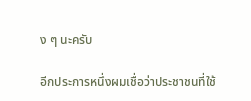ง ๆ นะครับ

อีกประการหนึ่งผมเชื่อว่าประชาชนที่ใช้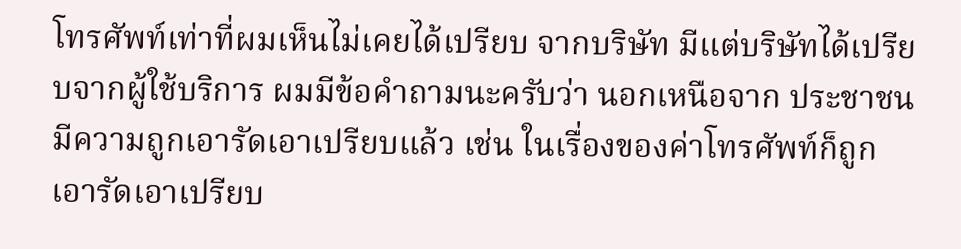โทรศัพท์เท่าที่ผมเห็นไม่เคยได้เปรียบ จากบริษัท มีแต่บริษัทได้เปรียบจากผู้ใช้บริการ ผมมีข้อคำถามนะครับว่า นอกเหนือจาก ประชาชนมีความถูกเอารัดเอาเปรียบแล้ว เช่น ในเรื่องของค่าโทรศัพท์ก็ถูกเอารัดเอาเปรียบ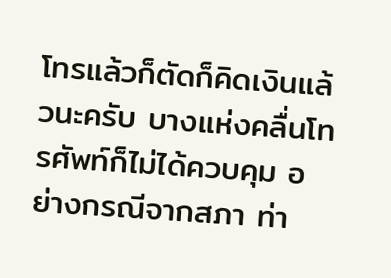โทรแล้วก็ตัดก็คิดเงินแล้วนะครับ บางแห่งคลื่นโทรศัพท์ก็ไม่ได้ควบคุม อย่างกรณีจากสภา ท่า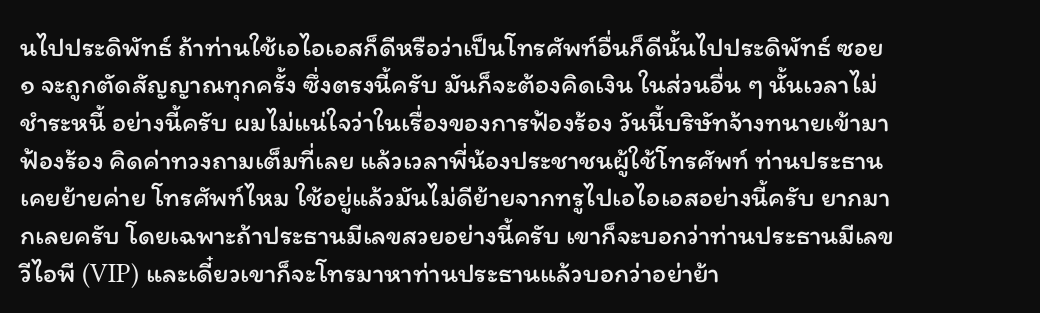นไปประดิพัทธ์ ถ้าท่านใช้เอไอเอสก็ดีหรือว่าเป็นโทรศัพท์อื่นก็ดีนั้นไปประดิพัทธ์ ซอย ๑ จะถูกตัดสัญญาณทุกครั้ง ซึ่งตรงนี้ครับ มันก็จะต้องคิดเงิน ในส่วนอื่น ๆ นั้นเวลาไม่ชำระหนี้ อย่างนี้ครับ ผมไม่แน่ใจว่าในเรื่องของการฟ้องร้อง วันนี้บริษัทจ้างทนายเข้ามาฟ้องร้อง คิดค่าทวงถามเต็มที่เลย แล้วเวลาพี่น้องประชาชนผู้ใช้โทรศัพท์ ท่านประธานเคยย้ายค่าย โทรศัพท์ไหม ใช้อยู่แล้วมันไม่ดีย้ายจากทรูไปเอไอเอสอย่างนี้ครับ ยากมากเลยครับ โดยเฉพาะถ้าประธานมีเลขสวยอย่างนี้ครับ เขาก็จะบอกว่าท่านประธานมีเลขวีไอพี (VIP) และเดี๋ยวเขาก็จะโทรมาหาท่านประธานแล้วบอกว่าอย่าย้า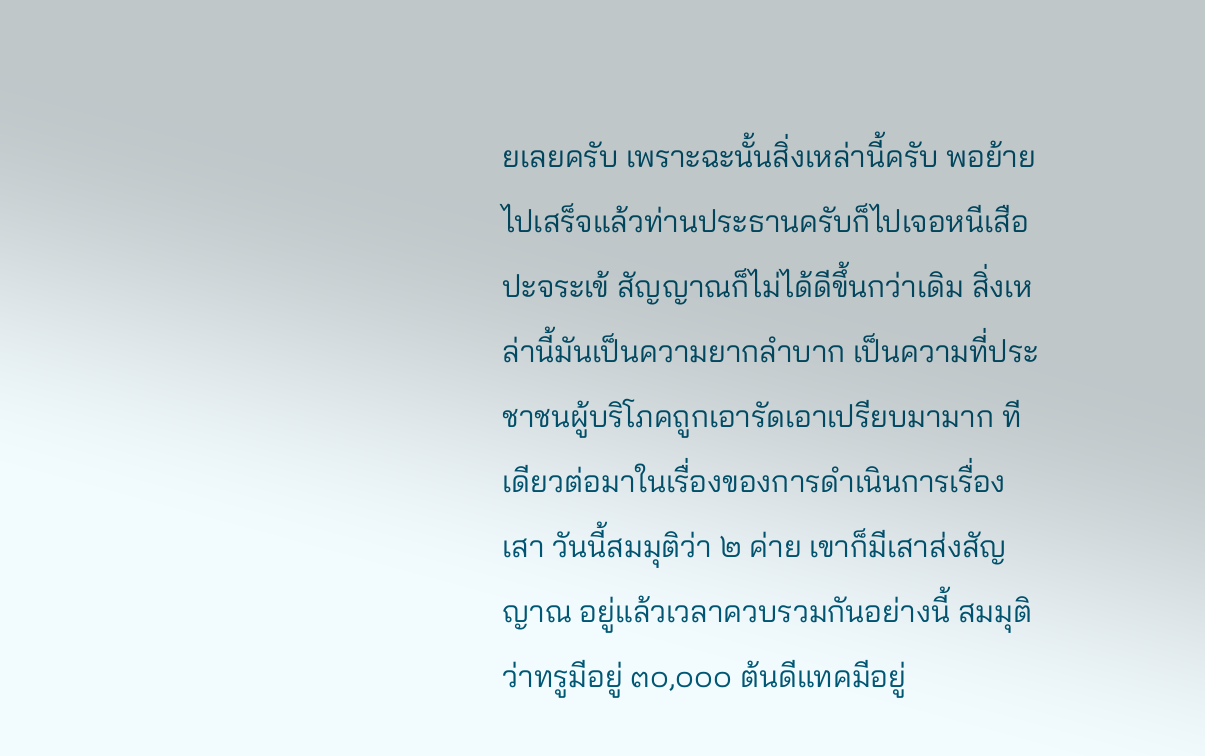ยเลยครับ เพราะฉะนั้นสิ่งเหล่านี้ครับ พอย้ายไปเสร็จแล้วท่านประธานครับก็ไปเจอหนีเสือปะจระเข้ สัญญาณก็ไม่ได้ดีขึ้นกว่าเดิม สิ่งเหล่านี้มันเป็นความยากลำบาก เป็นความที่ประชาชนผู้บริโภคถูกเอารัดเอาเปรียบมามาก ทีเดียวต่อมาในเรื่องของการดำเนินการเรื่องเสา วันนี้สมมุติว่า ๒ ค่าย เขาก็มีเสาส่งสัญญาณ อยู่แล้วเวลาควบรวมกันอย่างนี้ สมมุติว่าทรูมีอยู่ ๓๐,๐๐๐ ต้นดีแทคมีอยู่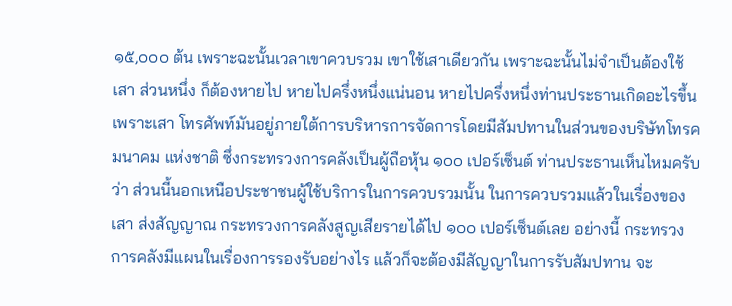๑๕,๐๐๐ ต้น เพราะฉะนั้นเวลาเขาควบรวม เขาใช้เสาเดียวกัน เพราะฉะนั้นไม่จำเป็นต้องใช้เสา ส่วนหนึ่ง ก็ต้องหายไป หายไปครึ่งหนึ่งแน่นอน หายไปครึ่งหนึ่งท่านประธานเกิดอะไรขึ้น เพราะเสา โทรศัพท์มันอยู่ภายใต้การบริหารการจัดการโดยมีสัมปทานในส่วนของบริษัทโทรคมนาคม แห่งชาติ ซึ่งกระทรวงการคลังเป็นผู้ถือหุ้น ๑๐๐ เปอร์เซ็นต์ ท่านประธานเห็นไหมครับว่า ส่วนนี้นอกเหนือประชาชนผู้ใช้บริการในการควบรวมนั้น ในการควบรวมแล้วในเรื่องของเสา ส่งสัญญาณ กระทรวงการคลังสูญเสียรายได้ไป ๑๐๐ เปอร์เซ็นต์เลย อย่างนี้ กระทรวงการคลังมีแผนในเรื่องการรองรับอย่างไร แล้วก็จะต้องมีสัญญาในการรับสัมปทาน จะ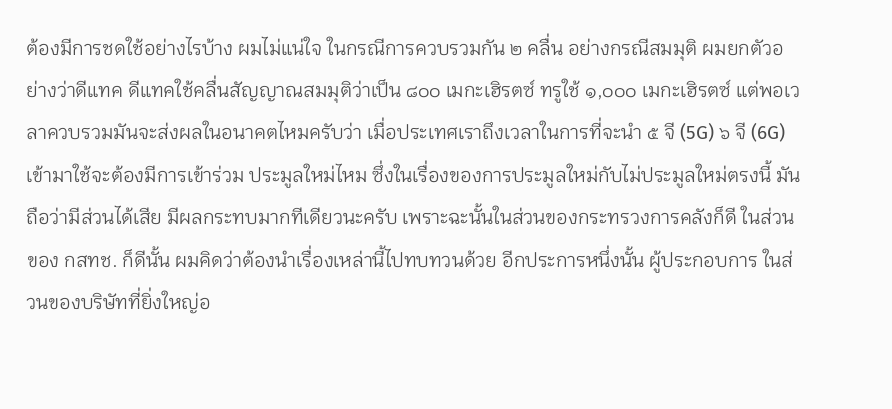ต้องมีการชดใช้อย่างไรบ้าง ผมไม่แน่ใจ ในกรณีการควบรวมกัน ๒ คลื่น อย่างกรณีสมมุติ ผมยกตัวอย่างว่าดีแทค ดีแทคใช้คลื่นสัญญาณสมมุติว่าเป็น ๘๐๐ เมกะเฮิรตซ์ ทรูใช้ ๑,๐๐๐ เมกะเฮิรตซ์ แต่พอเวลาควบรวมมันจะส่งผลในอนาคตไหมครับว่า เมื่อประเทศเราถึงเวลาในการที่จะนำ ๕ จี (5G) ๖ จี (6G) เข้ามาใช้จะต้องมีการเข้าร่วม ประมูลใหม่ไหม ซึ่งในเรื่องของการประมูลใหม่กับไม่ประมูลใหม่ตรงนี้ มันถือว่ามีส่วนได้เสีย มีผลกระทบมากทีเดียวนะครับ เพราะฉะนั้นในส่วนของกระทรวงการคลังก็ดี ในส่วนของ กสทช. ก็ดีนั้น ผมคิดว่าต้องนำเรื่องเหล่านี้ไปทบทวนด้วย อีกประการหนึ่งนั้น ผู้ประกอบการ ในส่วนของบริษัทที่ยิ่งใหญ่อ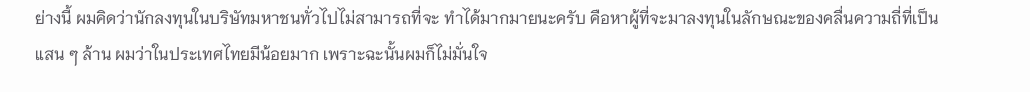ย่างนี้ ผมคิดว่านักลงทุนในบริษัทมหาชนทั่วไปไม่สามารถที่จะ ทำได้มากมายนะครับ คือหาผู้ที่จะมาลงทุนในลักษณะของคลื่นความถี่ที่เป็นแสน ๆ ล้าน ผมว่าในประเทศไทยมีน้อยมาก เพราะฉะนั้นผมก็ไม่มั่นใจ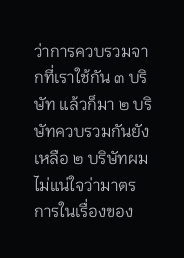ว่าการควบรวมจากที่เราใช้กัน ๓ บริษัท แล้วก็มา ๒ บริษัทควบรวมกันยังเหลือ ๒ บริษัทผมไม่แน่ใจว่ามาตรการในเรื่องของ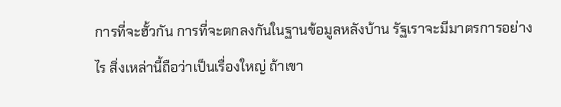การที่จะฮั้วกัน การที่จะตกลงกันในฐานข้อมูลหลังบ้าน รัฐเราจะมีมาตรการอย่างไร สิ่งเหล่านี้ถือว่าเป็นเรื่องใหญ่ ถ้าเขา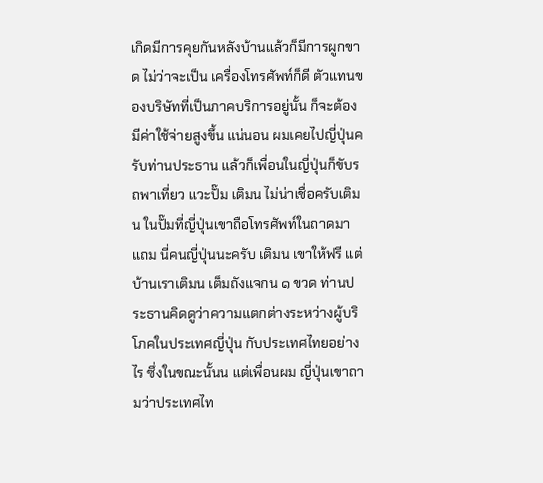เกิดมีการคุยกันหลังบ้านแล้วก็มีการผูกขาด ไม่ว่าจะเป็น เครื่องโทรศัพท์ก็ดี ตัวแทนของบริษัทที่เป็นภาคบริการอยู่นั้น ก็จะต้องมีค่าใช้จ่ายสูงขึ้น แน่นอน ผมเคยไปญี่ปุ่นครับท่านประธาน แล้วก็เพื่อนในญี่ปุ่นก็ขับรถพาเที่ยว แวะปั๊ม เติมน ไม่น่าเชื่อครับเติมน ในปั๊มที่ญี่ปุ่นเขาถือโทรศัพท์ในถาดมาแถม นี่คนญี่ปุ่นนะครับ เติมน เขาให้ฟรี แต่บ้านเราเติมน เต็มถังแจกน ๑ ขวด ท่านประธานคิดดูว่าความแตกต่างระหว่างผู้บริโภคในประเทศญี่ปุ่น กับประเทศไทยอย่างไร ซึ่งในขณะนั้นน แต่เพื่อนผม ญี่ปุ่นเขาถามว่าประเทศไท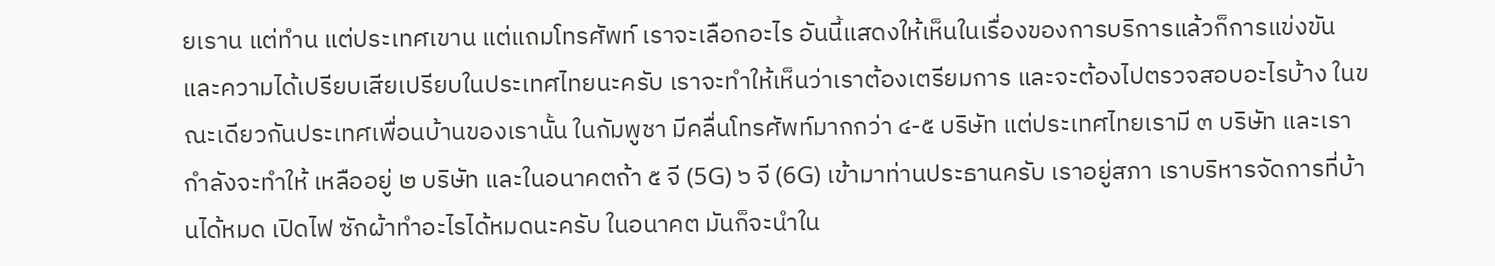ยเราน แต่ทำน แต่ประเทศเขาน แต่แถมโทรศัพท์ เราจะเลือกอะไร อันนี้แสดงให้เห็นในเรื่องของการบริการแล้วก็การแข่งขัน และความได้เปรียบเสียเปรียบในประเทศไทยนะครับ เราจะทำให้เห็นว่าเราต้องเตรียมการ และจะต้องไปตรวจสอบอะไรบ้าง ในขณะเดียวกันประเทศเพื่อนบ้านของเรานั้น ในกัมพูชา มีคลื่นโทรศัพท์มากกว่า ๔-๕ บริษัท แต่ประเทศไทยเรามี ๓ บริษัท และเรากำลังจะทำให้ เหลืออยู่ ๒ บริษัท และในอนาคตถ้า ๕ จี (5G) ๖ จี (6G) เข้ามาท่านประธานครับ เราอยู่สภา เราบริหารจัดการที่บ้านได้หมด เปิดไฟ ซักผ้าทำอะไรได้หมดนะครับ ในอนาคต มันก็จะนำใน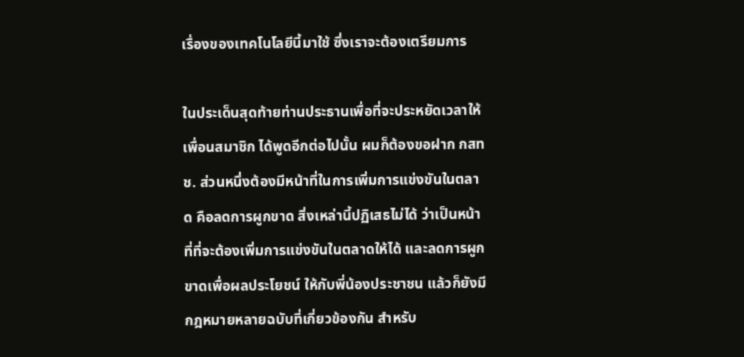เรื่องของเทคโนโลยีนี้มาใช้ ซึ่งเราจะต้องเตรียมการ

ในประเด็นสุดท้ายท่านประธานเพื่อที่จะประหยัดเวลาให้เพื่อนสมาชิก ได้พูดอีกต่อไปนั้น ผมก็ต้องขอฝาก กสทช. ส่วนหนึ่งต้องมีหน้าที่ในการเพิ่มการแข่งขันในตลาด คือลดการผูกขาด สิ่งเหล่านี้ปฏิเสธไม่ได้ ว่าเป็นหน้าที่ที่จะต้องเพิ่มการแข่งขันในตลาดให้ได้ และลดการผูกขาดเพื่อผลประโยชน์ ให้กับพี่น้องประชาชน แล้วก็ยังมีกฎหมายหลายฉบับที่เกี่ยวข้องกัน สำหรับ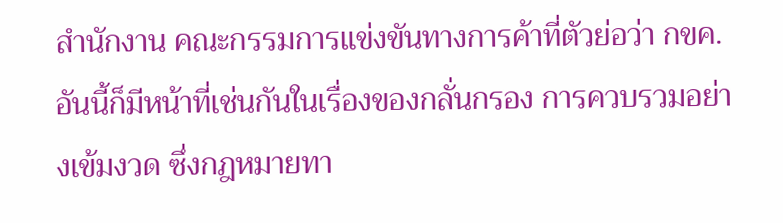สำนักงาน คณะกรรมการแข่งขันทางการค้าที่ตัวย่อว่า กขค. อันนี้ก็มีหน้าที่เช่นกันในเรื่องของกลั่นกรอง การควบรวมอย่างเข้มงวด ซึ่งกฎหมายทา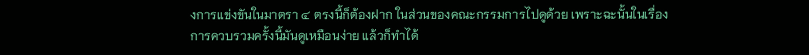งการแข่งขันในมาตรา ๔ ตรงนี้ก็ต้องฝาก ในส่วนของคณะกรรมการไปดูด้วย เพราะฉะนั้นในเรื่อง การควบรวมครั้งนี้มันดูเหมือนง่าย แล้วก็ทำได้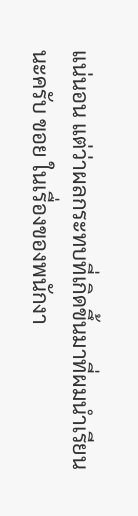แน่นอน แต่ว่าผลกระทบที่เกิดขึ้นมาที่ผมนำเรียนนะครับ ขอย ในเรื่องของพนักงา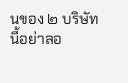นของ ๒ บริษัทนี้อย่าลอ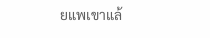ยแพเขาแล้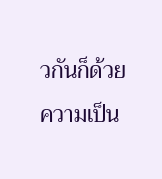วกันก็ด้วยความเป็น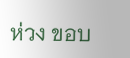ห่วง ขอบ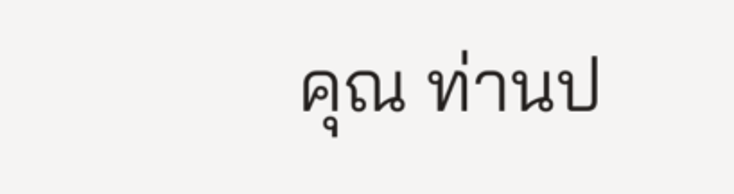คุณ ท่านป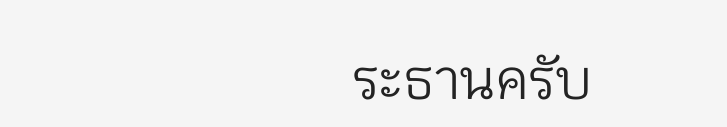ระธานครับ